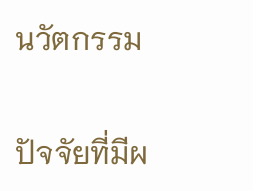นวัตกรรม

ปัจจัยที่มีผ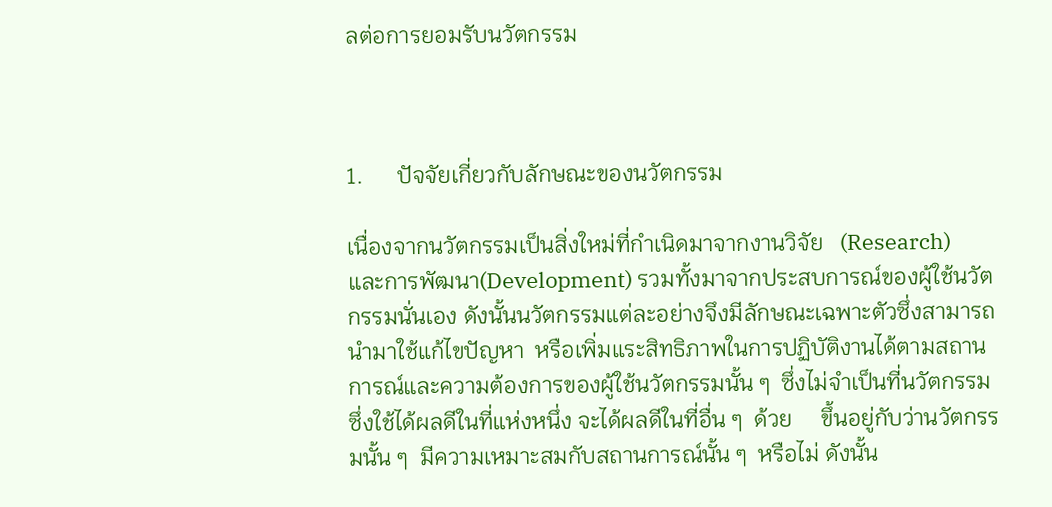ลต่อการยอมรับนวัตกรรม



1.      ปัจจัยเกี่ยวกับลักษณะของนวัตกรรม

เนื่องจากนวัตกรรมเป็นสิ่งใหม่ที่กำเนิดมาจากงานวิจัย   (Research)          และการพัฒนา(Development) รวมทั้งมาจากประสบการณ์ของผู้ใช้นวัตกรรมนั่นเอง ดังนั้นนวัตกรรมแต่ละอย่างจึงมีลักษณะเฉพาะตัวซึ่งสามารถนำมาใช้แก้ไขปัญหา  หรือเพิ่มแระสิทธิภาพในการปฏิบัติงานได้ตามสถานการณ์และความต้องการของผู้ใช้นวัตกรรมนั้น ๆ  ซึ่งไม่จำเป็นที่นวัตกรรมซึ่งใช้ได้ผลดีในที่แห่งหนึ่ง จะได้ผลดีในที่อื่น ๆ  ด้วย     ขึ้นอยู่กับว่านวัตกรรมนั้น ๆ  มีความเหมาะสมกับสถานการณ์นั้น ๆ  หรือไม่ ดังนั้น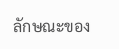ลักษณะของ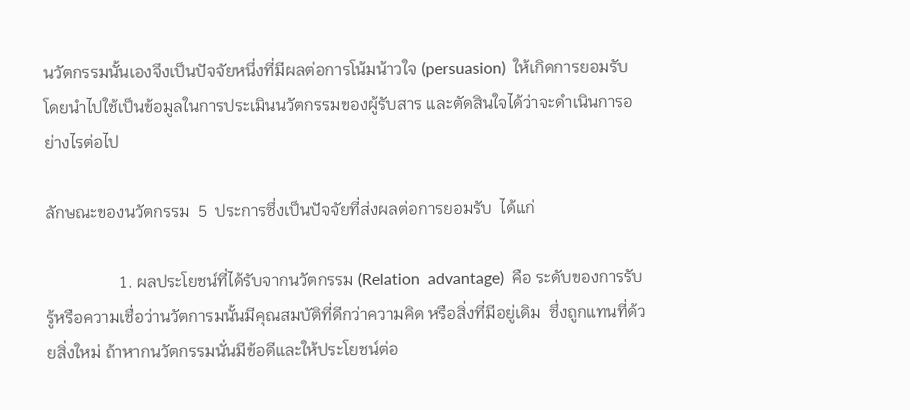นวัตกรรมนั้นเองจึงเป็นปัจจัยหนึ่งที่มีผลต่อการโน้มน้าวใจ (persuasion)  ให้เกิดการยอมรับ โดยนำไปใช้เป็นข้อมูลในการประเมินนวัตกรรมของผู้รับสาร และตัดสินใจได้ว่าจะดำเนินการอย่างไรต่อไป

ลักษณะของนวัตกรรม  5  ประการซึ่งเป็นปัจจัยที่ส่งผลต่อการยอมรับ  ได้แก่

                  1. ผลประโยชน์ที่ได้รับจากนวัตกรรม (Relation  advantage)  คือ ระดับของการรับรู้หรือความเชื่อว่านวัตการมนั้นมีคุณสมบัติที่ดีกว่าความคิด หรือสิ่งที่มีอยู่เดิม  ซึ่งถูกแทนที่ด้วยสิ่งใหม่ ถ้าหากนวัตกรรมนั่นมีข้อดีและให้ประโยชน์ต่อ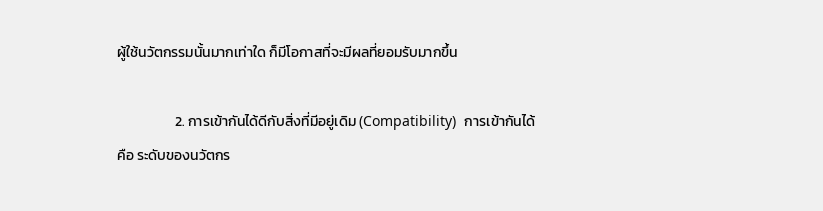ผู้ใช้นวัตกรรมนั้นมากเท่าใด ก็มีโอกาสที่จะมีผลที่ยอมรับมากขึ้น

                  2. การเข้ากันได้ดีกับสิ่งที่มีอยู่เดิม (Compatibility)  การเข้ากันได้ คือ ระดับของนวัตกร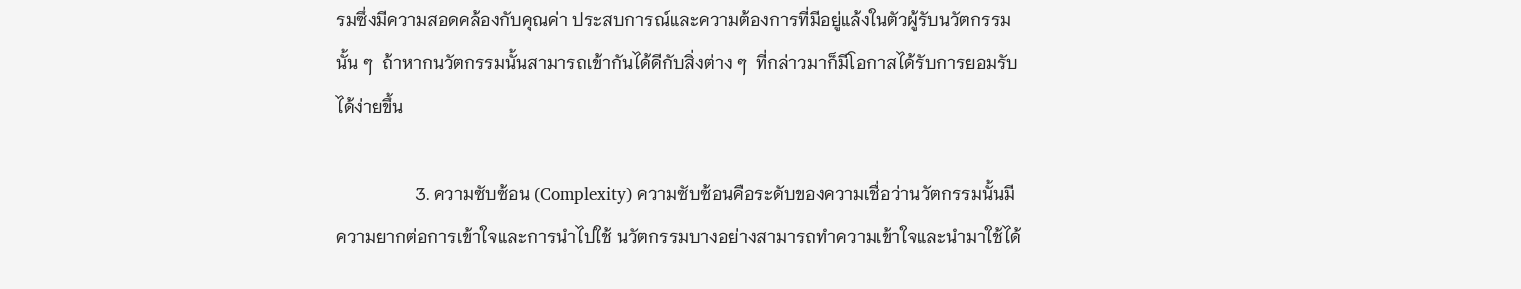รมซึ่งมีความสอดคล้องกับคุณค่า ประสบการณ์และความต้องการที่มีอยู่แล้งในตัวผู้รับนวัตกรรมนั้น ๆ  ถ้าหากนวัตกรรมนั้นสามารถเข้ากันได้ดีกับสิ่งต่าง ๆ  ที่กล่าวมาก็มีโอกาสได้รับการยอมรับได้ง่ายขึ้น

                  3. ความซับซ้อน (Complexity) ความซับซ้อนคือระดับของความเชื่อว่านวัตกรรมนั้นมีความยากต่อการเข้าใจและการนำไปใช้ นวัตกรรมบางอย่างสามารถทำความเข้าใจและนำมาใช้ได้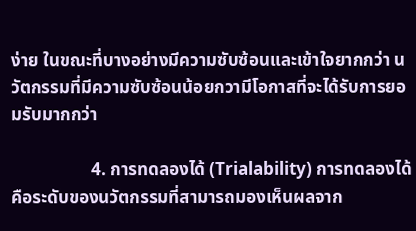ง่าย ในขณะที่บางอย่างมีความซับซ้อนและเข้าใจยากกว่า นวัตกรรมที่มีความซับซ้อนน้อยกวามีโอกาสที่จะได้รับการยอมรับมากกว่า

                  4. การทดลองได้ (Trialability) การทดลองได้ คือระดับของนวัตกรรมที่สามารถมองเห็นผลจาก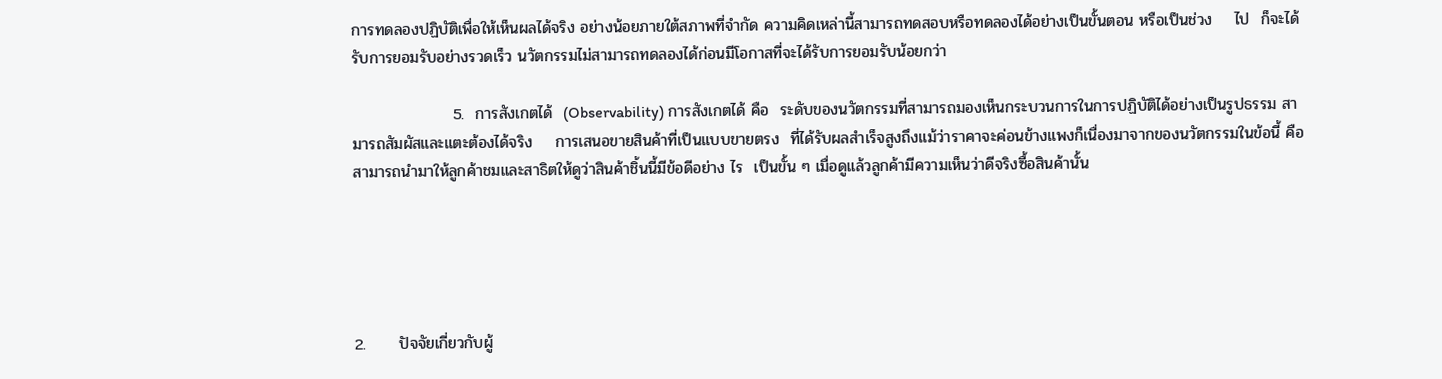การทดลองปฏิบัติเพื่อให้เห็นผลได้จริง อย่างน้อยภายใต้สภาพที่จำกัด ความคิดเหล่านี้สามารถทดสอบหรือทดลองได้อย่างเป็นขั้นตอน หรือเป็นช่วง    ไป  ก็จะได้รับการยอมรับอย่างรวดเร็ว นวัตกรรมไม่สามารถทดลองได้ก่อนมีโอกาสที่จะได้รับการยอมรับน้อยกว่า

                  5.  การสังเกตได้  (Observability) การสังเกตได้ คือ  ระดับของนวัตกรรมที่สามารถมองเห็นกระบวนการในการปฏิบัติได้อย่างเป็นรูปธรรม สามารถสัมผัสและแตะต้องได้จริง    การเสนอขายสินค้าที่เป็นแบบขายตรง  ที่ได้รับผลสำเร็จสูงถึงแม้ว่าราคาจะค่อนข้างแพงก็เนื่องมาจากของนวัตกรรมในข้อนี้ คือ สามารถนำมาให้ลูกค้าชมและสาธิตให้ดูว่าสินค้าชิ้นนี้มีข้อดีอย่าง ไร  เป็นขั้น ๆ เมื่อดูแล้วลูกค้ามีความเห็นว่าดีจริงซื้อสินค้านั้น





2.      ปัจจัยเกี่ยวกับผู้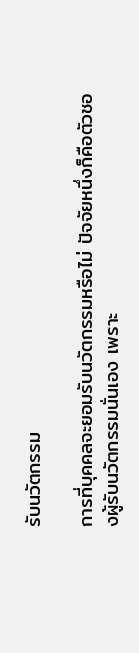รับนวัตกรรม

การที่บุคคลจะยอมรับนวัตกรรมหรือไม่ ปัจจัยหนึ่งก็คือตัวชองผู้รับนวัตกรรมนั่นเอง เพราะ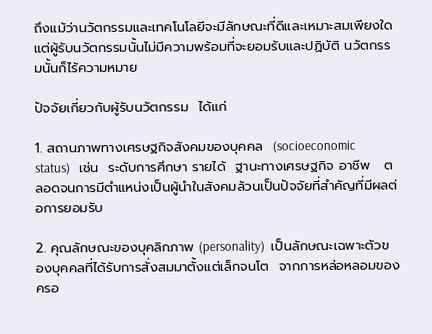ถึงแม้ว่านวัตกรรมและเทคโนโลยีจะมีลักษณะที่ดีและเหมาะสมเพียงใด  แต่ผู้รับนวัตกรรมนั้นไม่มีความพร้อมที่จะยอมรับและปฏิบัติ นวัตกรรมนั้นก็ไร้ความหมาย

ปัจจัยเกี่ยวกับผู้รับนวัตกรรม  ได้แก่

1. สถานภาพทางเศรษฐกิจสังคมของบุคคล  (socioeconomic  status)   เช่น  ระดับการศึกษา รายได้  ฐานะทางเศรษฐกิจ อาชีพ   ตลอดจนการมีตำแหน่งเป็นผู้นำในสังคมล้วนเป็นปัจจัยที่สำคัญที่มีผลต่อการยอมรับ

2. คุณลักษณะของบุคลิกภาพ (personality)  เป็นลักษณะเฉพาะตัวของบุคคลที่ได้รับการสั่งสมมาตั้งแต่เล็กจนโต  จากการหล่อหลอมของครอ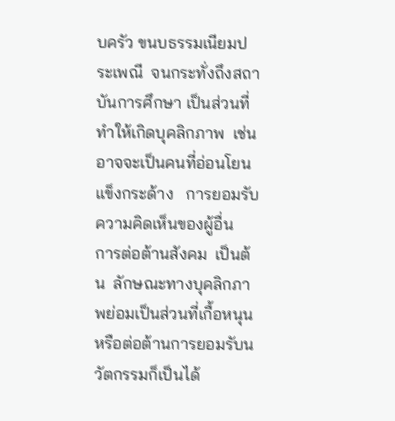บครัว ขนบธรรมเนียมประเพณี  จนกระทั่งถึงสถาบันการศึกษา เป็นส่วนที่ทำให้เกิดบุคลิกภาพ  เช่น  อาจจะเป็นคนที่อ่อนโยน  แข็งกระด้าง   การยอมรับความคิดเห็นของผู้อื่น  การต่อต้านสังคม  เป็นต้น  ลักษณะทางบุคลิกภาพย่อมเป็นส่วนที่เกื้อหนุนหรือต่อต้านการยอมรับนวัตกรรมก็เป็นได้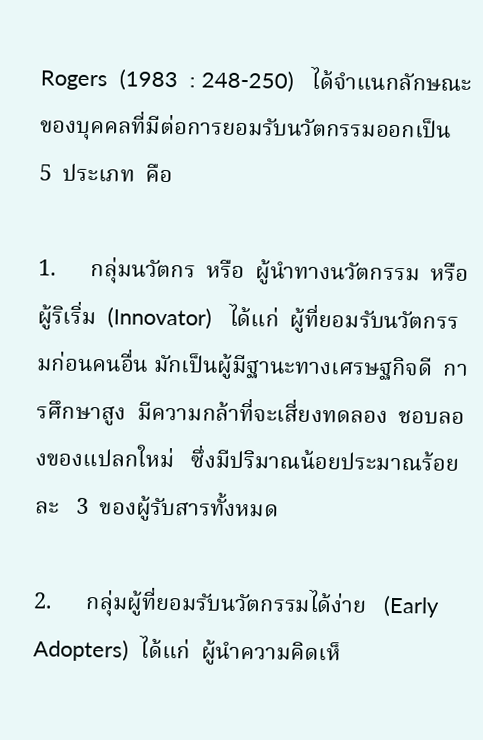Rogers  (1983  : 248-250)   ได้จำแนกลักษณะของบุคคลที่มีต่อการยอมรับนวัตกรรมออกเป็น   5  ประเภท  คือ

1.      กลุ่มนวัตกร  หรือ  ผู้นำทางนวัตกรรม  หรือ ผู้ริเริ่ม  (Innovator)   ได้แก่  ผู้ที่ยอมรับนวัตกรรมก่อนคนอื่น มักเป็นผู้มีฐานะทางเศรษฐกิจดี  การศึกษาสูง  มีความกล้าที่จะเสี่ยงทดลอง  ชอบลองของแปลกใหม่   ซึ่งมีปริมาณน้อยประมาณร้อยละ   3  ของผู้รับสารทั้งหมด

2.      กลุ่มผู้ที่ยอมรับนวัตกรรมได้ง่าย   (Early   Adopters)  ได้แก่  ผู้นำความคิดเห็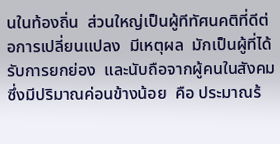นในท้องถิ่น  ส่วนใหญ่เป็นผู้ทีทัศนคติที่ดีต่อการเปลี่ยนแปลง  มีเหตุผล  มักเป็นผู้ที่ได้รับการยกย่อง  และนับถือจากผู้คนในสังคม  ซึ่งมีปริมาณค่อนข้างน้อย  คือ ประมาณร้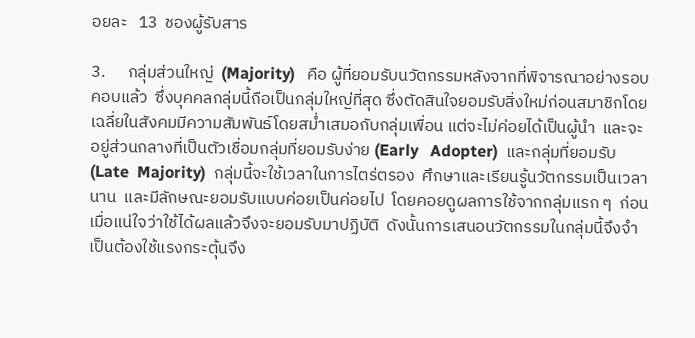อยละ   13  ชองผู้รับสาร

3.      กลุ่มส่วนใหญ่  (Majority)   คือ ผู้ที่ยอมรับนวัตกรรมหลังจากที่พิจารณาอย่างรอบคอบแล้ว  ซึ่งบุคคลกลุ่มนี้ถือเป็นกลุ่มใหญ่ที่สุด ซึ่งตัดสินใจยอมรับสิ่งใหม่ก่อนสมาชิกโดยเฉลี่ยในสังคมมีความสัมพันธ์โดยสม่ำเสมอกับกลุ่มเพื่อน แต่จะไม่ค่อยได้เป็นผู้นำ  และจะอยู่ส่วนกลางที่เป็นตัวเชื่อมกลุ่มที่ยอมรับง่าย (Early   Adopter)  และกลุ่มที่ยอมรับ  (Late  Majority)  กลุ่มนี้จะใช้เวลาในการไตร่ตรอง  ศึกษาและเรียนรู้นวัตกรรมเป็นเวลานาน  และมีลักษณะยอมรับแบบค่อยเป็นค่อยไป  โดยคอยดูผลการใช้จากกลุ่มแรก ๆ  ก่อน  เมื่อแน่ใจว่าใช้ได้ผลแล้วจึงจะยอมรับมาปฏิบัติ  ดังนั้นการเสนอนวัตกรรมในกลุ่มนี้จึงจำเป็นต้องใช้แรงกระตุ้นจึง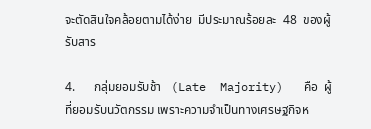จะตัดสินใจคล้อยตามได้ง่าย  มีประมาณร้อยละ  48  ของผู้รับสาร

4.      กลุ่มยอมรับช้า   (Late  Majority)   คือ  ผู้ที่ยอมรับนวัตกรรม เพราะความจำเป็นทางเศรษฐกิจห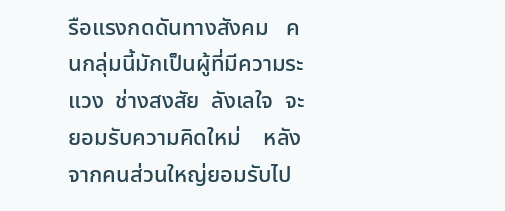รือแรงกดดันทางสังคม   คนกลุ่มนี้มักเป็นผู้ที่มีความระแวง  ช่างสงสัย  ลังเลใจ  จะยอมรับความคิดใหม่    หลังจากคนส่วนใหญ่ยอมรับไป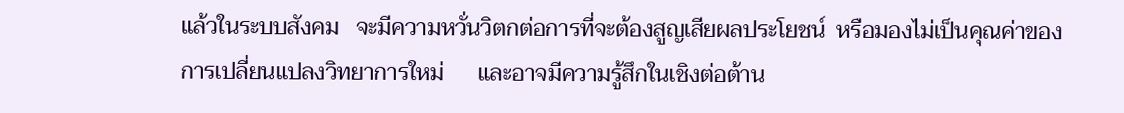แล้วในระบบสังคม   จะมีความหวั่นวิตกต่อการที่จะต้องสูญเสียผลประโยชน์  หรือมองไม่เป็นคุณค่าของการเปลี่ยนแปลงวิทยาการใหม่      และอาจมีความรู้สึกในเชิงต่อต้าน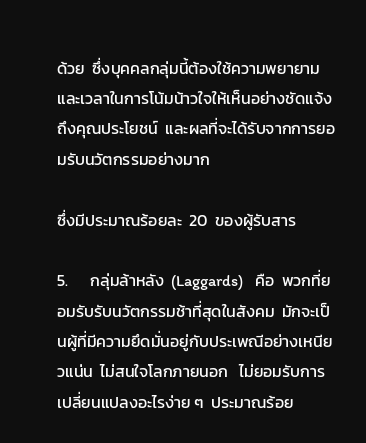ด้วย  ซึ่งบุคคลกลุ่มนี้ต้องใช้ความพยายามและเวลาในการโน้มน้าวใจให้เห็นอย่างชัดแจ้งถึงคุณประโยชน์  และผลที่จะได้รับจากการยอมรับนวัตกรรมอย่างมาก

ซึ่งมีประมาณร้อยละ  20  ของผู้รับสาร

5.      กลุ่มล้าหลัง  (Laggards)   คือ  พวกที่ยอมรับรับนวัตกรรมช้าที่สุดในสังคม  มักจะเป็นผู้ที่มีความยึดมั่นอยู่กับประเพณีอย่างเหนียวแน่น  ไม่สนใจโลกภายนอก   ไม่ยอมรับการเปลี่ยนแปลงอะไรง่าย ๆ  ประมาณร้อย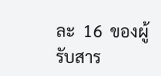ละ  16  ของผู้รับสาร